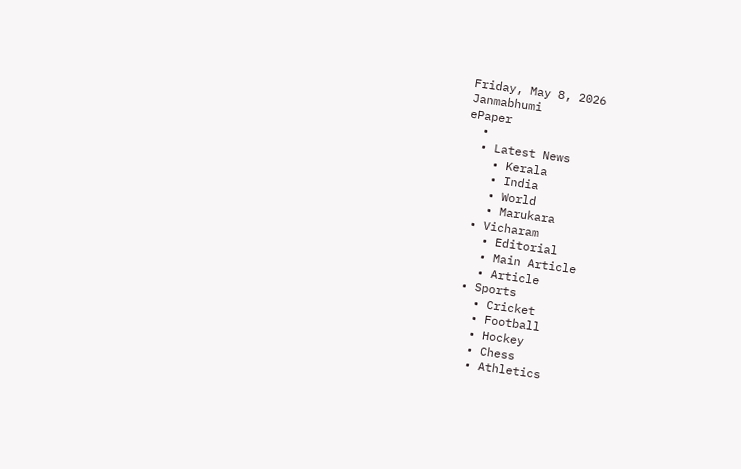Friday, May 8, 2026
Janmabhumi
ePaper
  •
  • Latest News
    • Kerala
    • India
    • World
    • Marukara
  • Vicharam
    • Editorial
    • Main Article
    • Article
  • Sports
    • Cricket
    • Football
    • Hockey
    • Chess
    • Athletics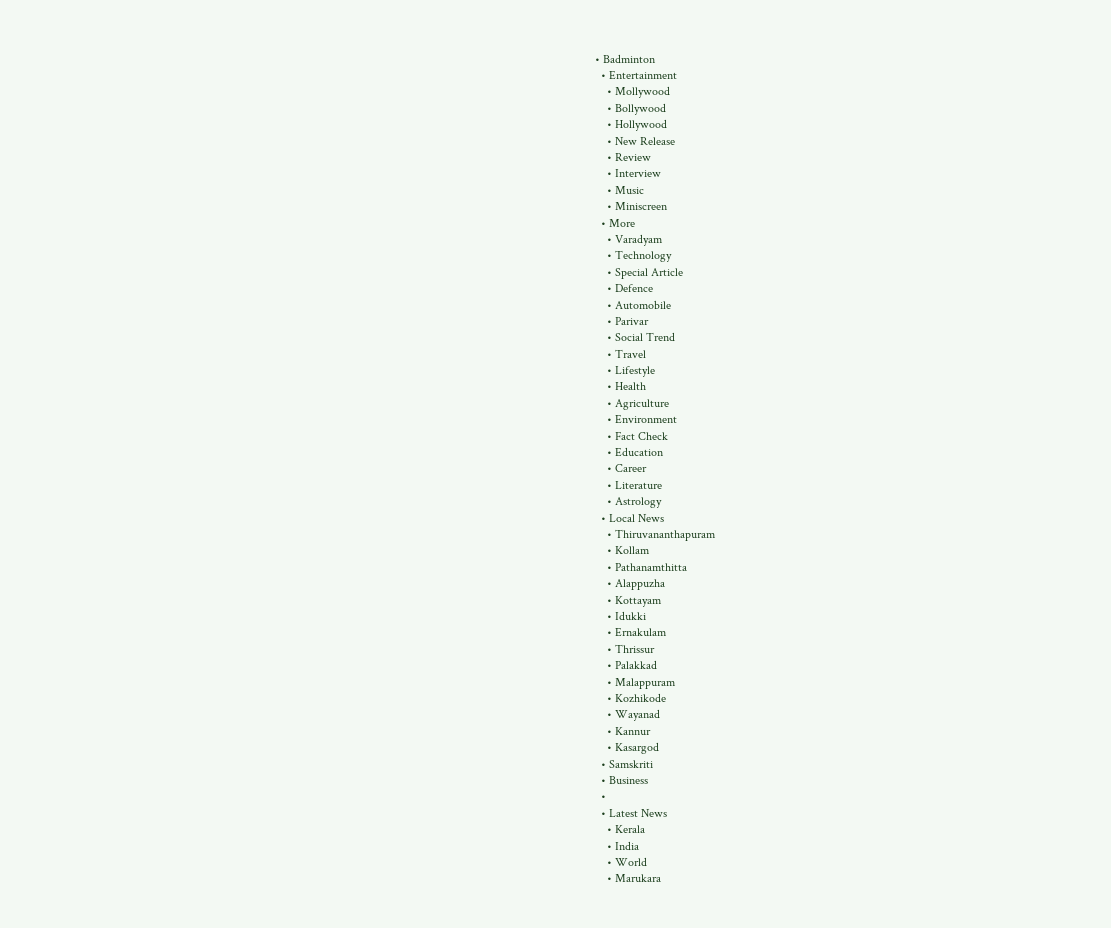• Badminton
  • Entertainment
    • Mollywood
    • Bollywood
    • Hollywood
    • New Release
    • Review
    • Interview
    • Music
    • Miniscreen
  • More
    • Varadyam
    • Technology
    • Special Article
    • Defence
    • Automobile
    • Parivar
    • Social Trend
    • Travel
    • Lifestyle
    • Health
    • Agriculture
    • Environment
    • Fact Check
    • Education
    • Career
    • Literature
    • Astrology
  • Local News
    • Thiruvananthapuram
    • Kollam
    • Pathanamthitta
    • Alappuzha
    • Kottayam
    • Idukki
    • Ernakulam
    • Thrissur
    • Palakkad
    • Malappuram
    • Kozhikode
    • Wayanad
    • Kannur
    • Kasargod
  • Samskriti
  • Business
  •
  • Latest News
    • Kerala
    • India
    • World
    • Marukara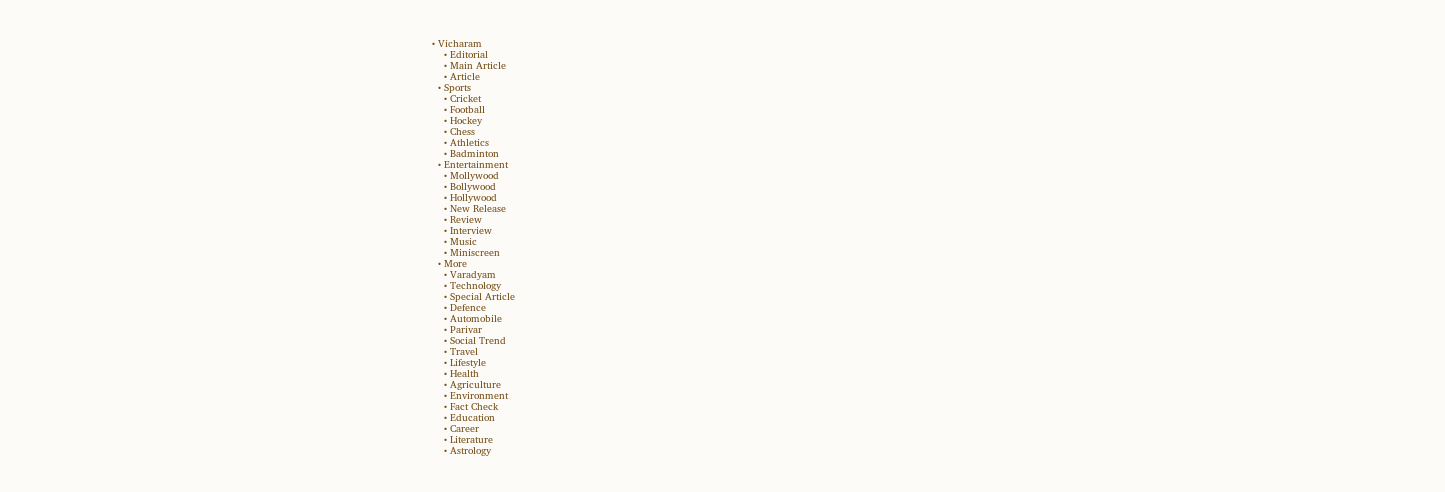• Vicharam
    • Editorial
    • Main Article
    • Article
  • Sports
    • Cricket
    • Football
    • Hockey
    • Chess
    • Athletics
    • Badminton
  • Entertainment
    • Mollywood
    • Bollywood
    • Hollywood
    • New Release
    • Review
    • Interview
    • Music
    • Miniscreen
  • More
    • Varadyam
    • Technology
    • Special Article
    • Defence
    • Automobile
    • Parivar
    • Social Trend
    • Travel
    • Lifestyle
    • Health
    • Agriculture
    • Environment
    • Fact Check
    • Education
    • Career
    • Literature
    • Astrology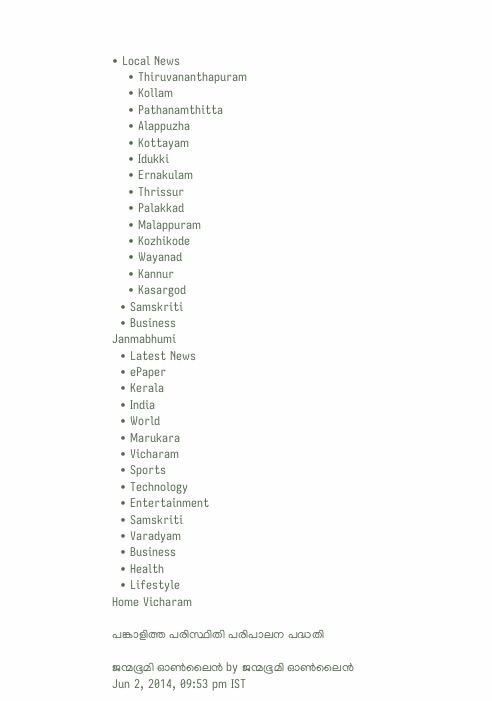• Local News
    • Thiruvananthapuram
    • Kollam
    • Pathanamthitta
    • Alappuzha
    • Kottayam
    • Idukki
    • Ernakulam
    • Thrissur
    • Palakkad
    • Malappuram
    • Kozhikode
    • Wayanad
    • Kannur
    • Kasargod
  • Samskriti
  • Business
Janmabhumi
  • Latest News
  • ePaper
  • Kerala
  • India
  • World
  • Marukara
  • Vicharam
  • Sports
  • Technology
  • Entertainment
  • Samskriti
  • Varadyam
  • Business
  • Health
  • Lifestyle
Home Vicharam

പങ്കാളിത്ത പരിസ്ഥിതി പരിപാലന പദ്ധതി

ജന്മഭൂമി ഓണ്‍ലൈന്‍ by ജന്മഭൂമി ഓണ്‍ലൈന്‍
Jun 2, 2014, 09:53 pm IST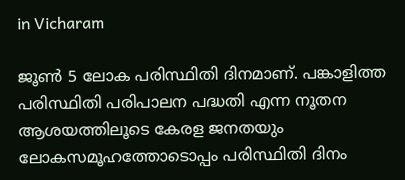in Vicharam

ജൂണ്‍ 5 ലോക പരിസ്ഥിതി ദിനമാണ്‌. പങ്കാളിത്ത പരിസ്ഥിതി പരിപാലന പദ്ധതി എന്ന നൂതന ആശയത്തിലൂടെ കേരള ജനതയും ലോകസമൂഹത്തോടൊപ്പം പരിസ്ഥിതി ദിനം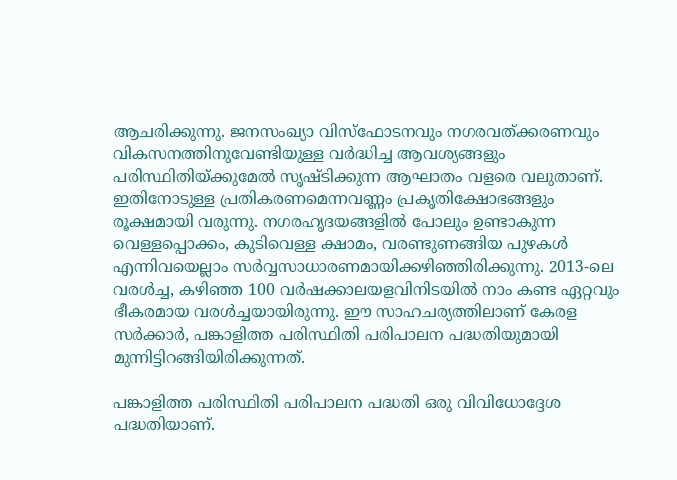ആചരിക്കുന്നു. ജനസംഖ്യാ വിസ്ഫോടനവും നഗരവത്ക്കരണവും വികസനത്തിനുവേണ്ടിയുള്ള വര്‍ദ്ധിച്ച ആവശ്യങ്ങളും പരിസ്ഥിതിയ്‌ക്കുമേല്‍ സൃഷ്ടിക്കുന്ന ആഘാതം വളരെ വലുതാണ്‌. ഇതിനോടുള്ള പ്രതികരണമെന്നവണ്ണം പ്രകൃതിക്ഷോഭങ്ങളും രൂക്ഷമായി വരുന്നു. നഗരഹൃദയങ്ങളില്‍ പോലും ഉണ്ടാകുന്ന വെള്ളപ്പൊക്കം, കുടിവെള്ള ക്ഷാമം, വരണ്ടുണങ്ങിയ പുഴകള്‍ എന്നിവയെല്ലാം സര്‍വ്വസാധാരണമായിക്കഴിഞ്ഞിരിക്കുന്നു. 2013-ലെ വരള്‍ച്ച, കഴിഞ്ഞ 100 വര്‍ഷക്കാലയളവിനിടയില്‍ നാം കണ്ട ഏറ്റവും ഭീകരമായ വരള്‍ച്ചയായിരുന്നു. ഈ സാഹചര്യത്തിലാണ്‌ കേരള സര്‍ക്കാര്‍, പങ്കാളിത്ത പരിസ്ഥിതി പരിപാലന പദ്ധതിയുമായി മുന്നിട്ടിറങ്ങിയിരിക്കുന്നത്‌.

പങ്കാളിത്ത പരിസ്ഥിതി പരിപാലന പദ്ധതി ഒരു വിവിധോദ്ദേശ പദ്ധതിയാണ്‌.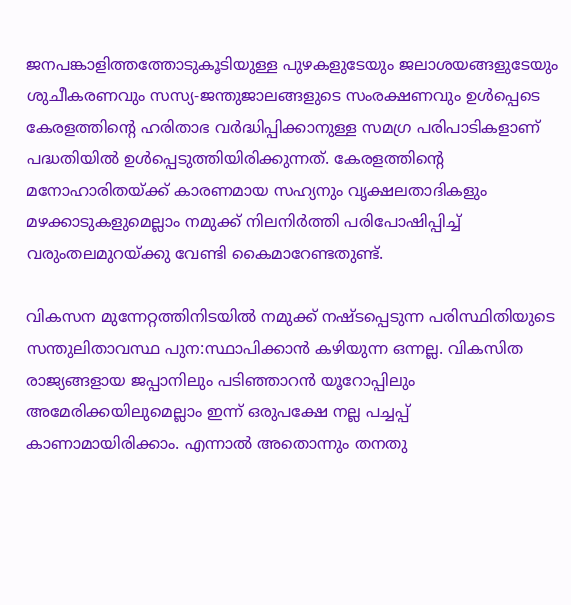ജനപങ്കാളിത്തത്തോടുകൂടിയുള്ള പുഴകളുടേയും ജലാശയങ്ങളുടേയും ശുചീകരണവും സസ്യ-ജന്തുജാലങ്ങളുടെ സംരക്ഷണവും ഉള്‍പ്പെടെ കേരളത്തിന്റെ ഹരിതാഭ വര്‍ദ്ധിപ്പിക്കാനുള്ള സമഗ്ര പരിപാടികളാണ്‌ പദ്ധതിയില്‍ ഉള്‍പ്പെടുത്തിയിരിക്കുന്നത്‌. കേരളത്തിന്റെ മനോഹാരിതയ്‌ക്ക്‌ കാരണമായ സഹ്യനും വൃക്ഷലതാദികളും മഴക്കാടുകളുമെല്ലാം നമുക്ക്‌ നിലനിര്‍ത്തി പരിപോഷിപ്പിച്ച്‌ വരുംതലമുറയ്‌ക്കു വേണ്ടി കൈമാറേണ്ടതുണ്ട്‌.

വികസന മുന്നേറ്റത്തിനിടയില്‍ നമുക്ക്‌ നഷ്ടപ്പെടുന്ന പരിസ്ഥിതിയുടെ സന്തുലിതാവസ്ഥ പുന:സ്ഥാപിക്കാന്‍ കഴിയുന്ന ഒന്നല്ല. വികസിത രാജ്യങ്ങളായ ജപ്പാനിലും പടിഞ്ഞാറന്‍ യൂറോപ്പിലും അമേരിക്കയിലുമെല്ലാം ഇന്ന്‌ ഒരുപക്ഷേ നല്ല പച്ചപ്പ്‌ കാണാമായിരിക്കാം. എന്നാല്‍ അതൊന്നും തനതു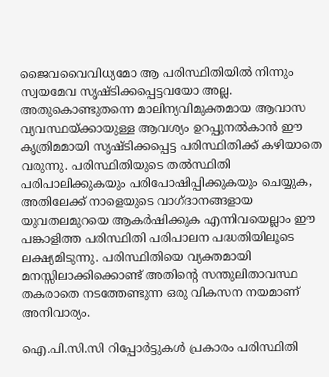ജൈവവൈവിധ്യമോ ആ പരിസ്ഥിതിയില്‍ നിന്നും സ്വയമേവ സൃഷ്ടിക്കപ്പെട്ടവയോ അല്ല. അതുകൊണ്ടുതന്നെ മാലിന്യവിമുക്തമായ ആവാസ വ്യവസ്ഥയ്‌ക്കായുള്ള ആവശ്യം ഉറപ്പുനല്‍കാന്‍ ഈ കൃത്രിമമായി സൃഷ്ടിക്കപ്പെട്ട പരിസ്ഥിതിക്ക്‌ കഴിയാതെ വരുന്നു. പരിസ്ഥിതിയുടെ തല്‍സ്ഥിതി പരിപാലിക്കുകയും പരിപോഷിപ്പിക്കുകയും ചെയ്യുക, അതിലേക്ക്‌ നാളെയുടെ വാഗ്ദാനങ്ങളായ യുവതലമുറയെ ആകര്‍ഷിക്കുക എന്നിവയെല്ലാം ഈ പങ്കാളിത്ത പരിസ്ഥിതി പരിപാലന പദ്ധതിയിലൂടെ ലക്ഷ്യമിടുന്നു. പരിസ്ഥിതിയെ വ്യക്തമായി മനസ്സിലാക്കിക്കൊണ്ട്‌ അതിന്റെ സന്തുലിതാവസ്ഥ തകരാതെ നടത്തേണ്ടുന്ന ഒരു വികസന നയമാണ്‌ അനിവാര്യം.

ഐ.പി.സി.സി റിപ്പോര്‍ട്ടുകള്‍ പ്രകാരം പരിസ്ഥിതി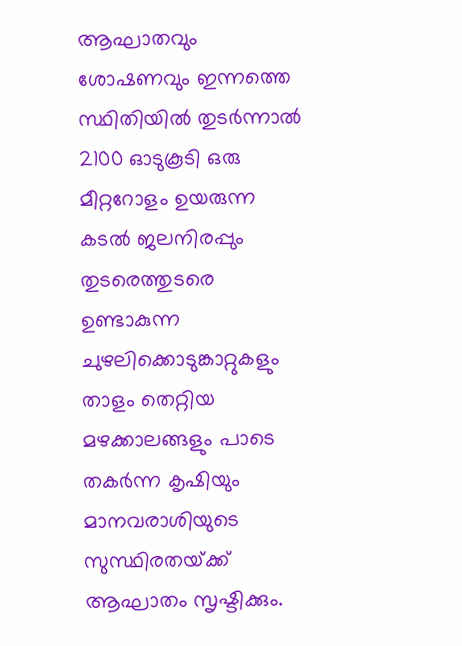ആഘാതവും ശോഷണവും ഇന്നത്തെ സ്ഥിതിയില്‍ തുടര്‍ന്നാല്‍ 2100 ഓടുകൂടി ഒരു മീറ്ററോളം ഉയരുന്ന കടല്‍ ജലനിരപ്പും തുടരെത്തുടരെ ഉണ്ടാകുന്ന ചുഴലിക്കൊടുങ്കാറ്റുകളും താളം തെറ്റിയ മഴക്കാലങ്ങളും പാടെ തകര്‍ന്ന കൃഷിയും മാനവരാശിയുടെ സുസ്ഥിരതയ്‌ക്ക്‌ ആഘാതം സൃഷ്ടിക്കും.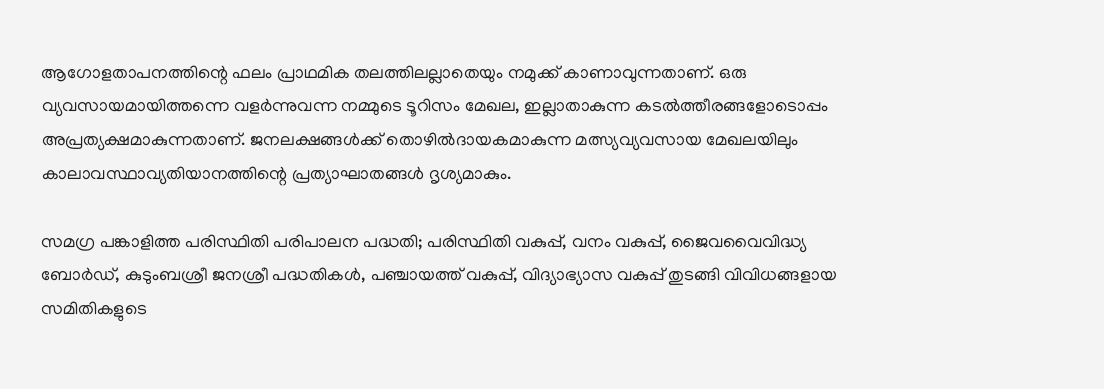ആഗോളതാപനത്തിന്റെ ഫലം പ്രാഥമിക തലത്തിലല്ലാതെയും നമുക്ക്‌ കാണാവുന്നതാണ്‌. ഒരു വ്യവസായമായിത്തന്നെ വളര്‍ന്നുവന്ന നമ്മുടെ ടൂറിസം മേഖല, ഇല്ലാതാകുന്ന കടല്‍ത്തീരങ്ങളോടൊപ്പം അപ്രത്യക്ഷമാകുന്നതാണ്‌. ജനലക്ഷങ്ങള്‍ക്ക്‌ തൊഴില്‍ദായകമാകുന്ന മത്സ്യവ്യവസായ മേഖലയിലും കാലാവസ്ഥാവ്യതിയാനത്തിന്റെ പ്രത്യാഘാതങ്ങള്‍ ദൃശ്യമാകും.

സമഗ്ര പങ്കാളിത്ത പരിസ്ഥിതി പരിപാലന പദ്ധതി; പരിസ്ഥിതി വകുപ്പ്‌, വനം വകുപ്പ്‌, ജൈവവൈവിദ്ധ്യ ബോര്‍ഡ്‌, കുടുംബശ്രീ ജനശ്രീ പദ്ധതികള്‍, പഞ്ചായത്ത്‌ വകുപ്പ്‌, വിദ്യാഭ്യാസ വകുപ്പ്‌ തുടങ്ങി വിവിധങ്ങളായ സമിതികളുടെ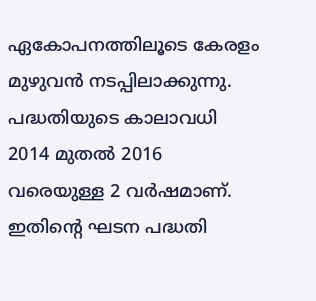ഏകോപനത്തിലൂടെ കേരളം മുഴുവന്‍ നടപ്പിലാക്കുന്നു. പദ്ധതിയുടെ കാലാവധി 2014 മുതല്‍ 2016 വരെയുള്ള 2 വര്‍ഷമാണ്‌. ഇതിന്റെ ഘടന പദ്ധതി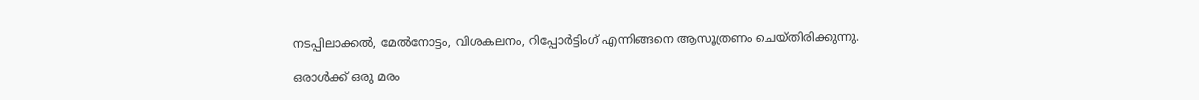നടപ്പിലാക്കല്‍, മേല്‍നോട്ടം, വിശകലനം, റിപ്പോര്‍ട്ടിംഗ്‌ എന്നിങ്ങനെ ആസൂത്രണം ചെയ്തിരിക്കുന്നു.

ഒരാള്‍ക്ക്‌ ഒരു മരം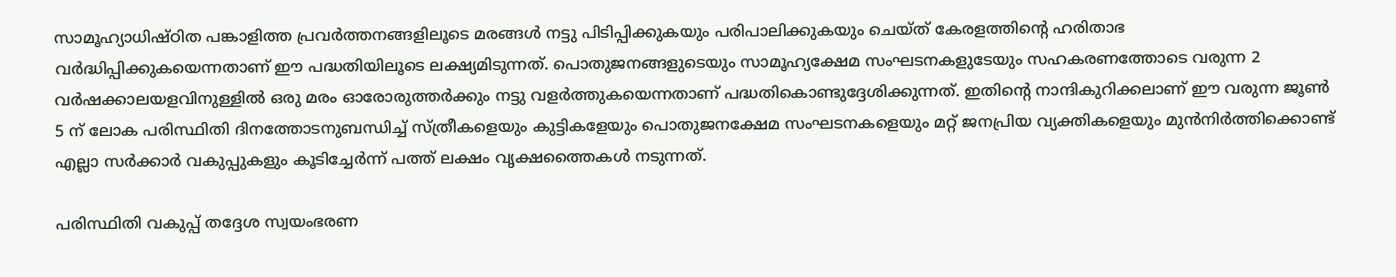സാമൂഹ്യാധിഷ്ഠിത പങ്കാളിത്ത പ്രവര്‍ത്തനങ്ങളിലൂടെ മരങ്ങള്‍ നട്ടു പിടിപ്പിക്കുകയും പരിപാലിക്കുകയും ചെയ്ത്‌ കേരളത്തിന്റെ ഹരിതാഭ വര്‍ദ്ധിപ്പിക്കുകയെന്നതാണ്‌ ഈ പദ്ധതിയിലൂടെ ലക്ഷ്യമിടുന്നത്‌. പൊതുജനങ്ങളുടെയും സാമൂഹ്യക്ഷേമ സംഘടനകളുടേയും സഹകരണത്തോടെ വരുന്ന 2 വര്‍ഷക്കാലയളവിനുള്ളില്‍ ഒരു മരം ഓരോരുത്തര്‍ക്കും നട്ടു വളര്‍ത്തുകയെന്നതാണ്‌ പദ്ധതികൊണ്ടുദ്ദേശിക്കുന്നത്‌. ഇതിന്റെ നാന്ദികുറിക്കലാണ്‌ ഈ വരുന്ന ജൂണ്‍ 5 ന്‌ ലോക പരിസ്ഥിതി ദിനത്തോടനുബന്ധിച്ച്‌ സ്ത്രീകളെയും കുട്ടികളേയും പൊതുജനക്ഷേമ സംഘടനകളെയും മറ്റ്‌ ജനപ്രിയ വ്യക്തികളെയും മുന്‍നിര്‍ത്തിക്കൊണ്ട്‌ എല്ലാ സര്‍ക്കാര്‍ വകുപ്പുകളും കൂടിച്ചേര്‍ന്ന്‌ പത്ത്‌ ലക്ഷം വൃക്ഷത്തൈകള്‍ നടുന്നത്‌.

പരിസ്ഥിതി വകുപ്പ്‌ തദ്ദേശ സ്വയംഭരണ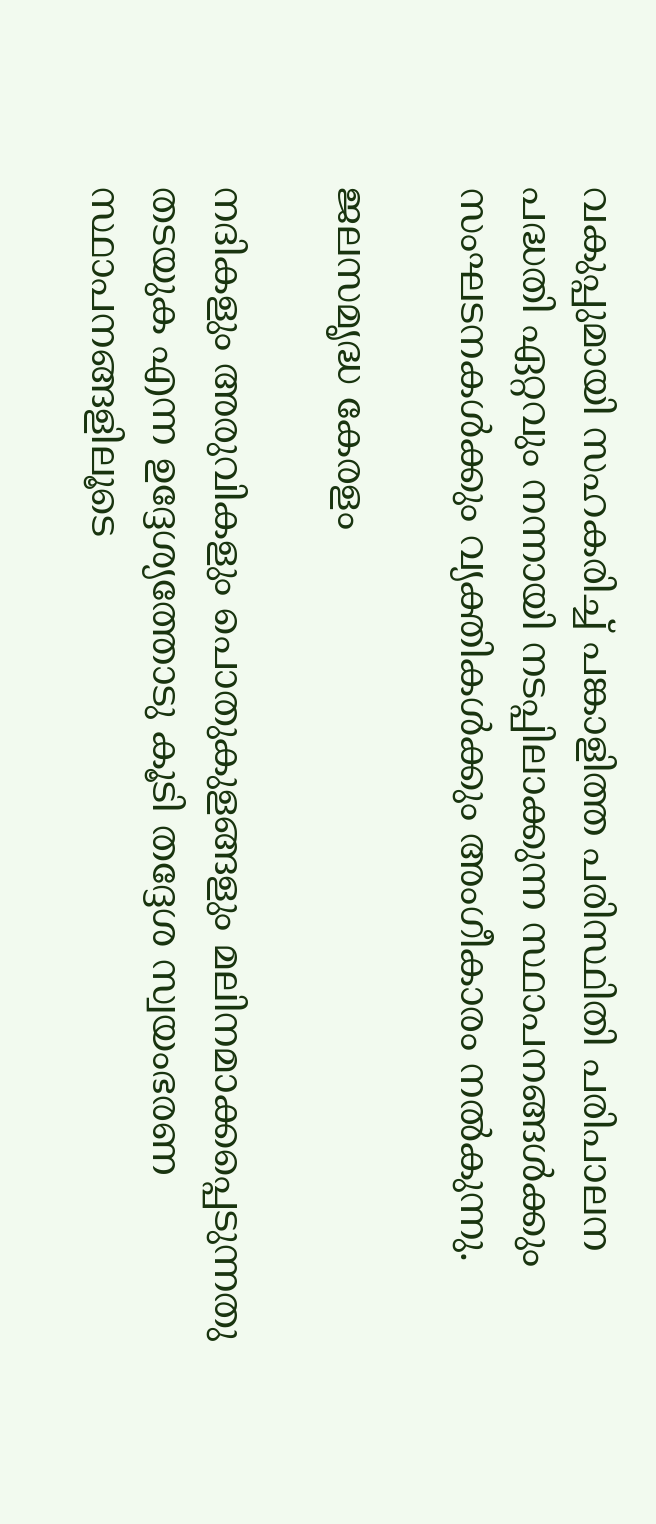വകുപ്പുമായി സഹകരിച്ച്‌ പങ്കാളിത്ത പരിസ്ഥിതി പരിപാലന പദ്ധതി ഏറ്റവും നന്നായി നടപ്പിലാക്കുന്ന സ്ഥാപനങ്ങള്‍ക്കും സംഘടനകള്‍ക്കും വ്യക്തികള്‍ക്കും അംഗീകാരം നല്‍കുന്നു.

ജലസമൃദ്ധ കേരളം

നദികളും അരുവികളും പൊതുകുളങ്ങളും മലിനമാക്കപ്പെടുന്നതു തടയുക എന്ന ഉദ്ദേശ്യത്തോടു കൂടി തദ്ദേശ സ്വയംഭരണ സ്ഥാപനങ്ങളിലൂടെ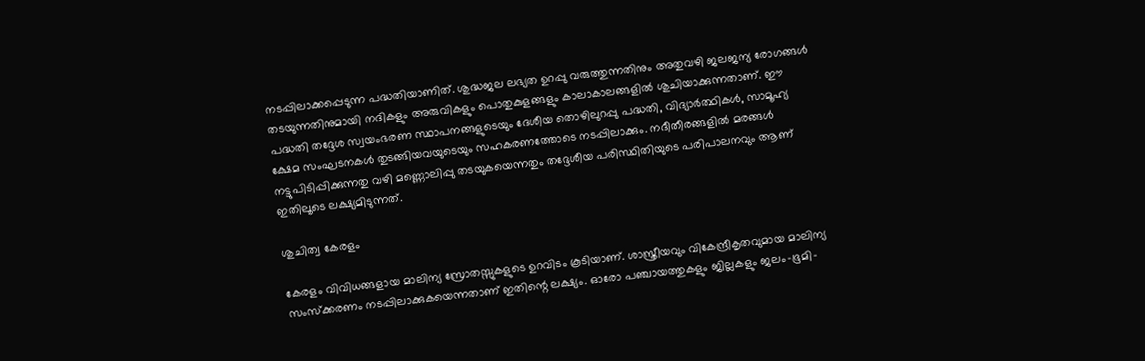നടപ്പിലാക്കപ്പെടുന്ന പദ്ധതിയാണിത്‌. ശുദ്ധജല ലഭ്യത ഉറപ്പു വരുത്തുന്നതിനും അതുവഴി ജലജന്യ രോഗങ്ങള്‍ തടയുന്നതിനുമായി നദികളും അരുവികളും പൊതുകുളങ്ങളും കാലാകാലങ്ങളില്‍ ശുചിയാക്കുന്നതാണ്‌. ഈ പദ്ധതി തദ്ദേശ സ്വയംഭരണ സ്ഥാപനങ്ങളുടെയും ദേശീയ തൊഴിലുറപ്പു പദ്ധതി, വിദ്യാര്‍ത്ഥികള്‍, സാമൂഹ്യ ക്ഷേമ സംഘടനകള്‍ തുടങ്ങിയവയുടെയും സഹകരണത്തോടെ നടപ്പിലാക്കും. നദീതീരങ്ങളില്‍ മരങ്ങള്‍ നട്ടുപിടിപ്പിക്കുന്നതു വഴി മണ്ണൊലിപ്പു തടയുകയെന്നതും തദ്ദേശീയ പരിസ്ഥിതിയുടെ പരിപാലനവും ആണ്‌ ഇതിലൂടെ ലക്ഷ്യമിടുന്നത്‌.

ശുചിത്വ കേരളം

കേരളം വിവിധങ്ങളായ മാലിന്യ സ്രോതസ്സുകളുടെ ഉറവിടം കൂടിയാണ്‌. ശാസ്ത്രീയവും വികേന്ദ്രീകൃതവുമായ മാലിന്യ സംസ്ക്കരണം നടപ്പിലാക്കുകയെന്നതാണ്‌ ഇതിന്റെ ലക്ഷ്യം. ഓരോ പഞ്ചായത്തുകളും ജില്ലകളും ജലം-ഭൂമി-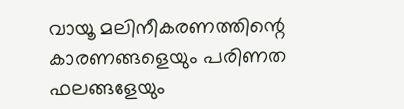വായൂ മലിനീകരണത്തിന്റെ കാരണങ്ങളെയും പരിണത ഫലങ്ങളേയും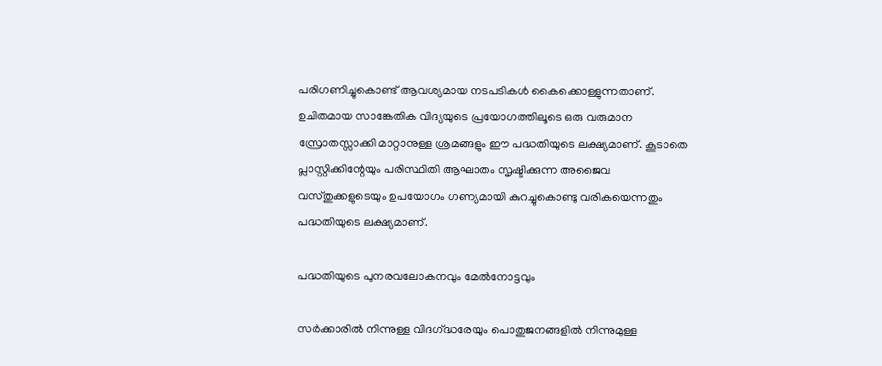പരിഗണിച്ചുകൊണ്ട്‌ ആവശ്യമായ നടപടികള്‍ കൈക്കൊള്ളുന്നതാണ്‌. ഉചിതമായ സാങ്കേതിക വിദ്യയുടെ പ്രയോഗത്തിലൂടെ ഒരു വരുമാന സ്രോതസ്സാക്കി മാറ്റാനുള്ള ശ്രമങ്ങളും ഈ പദ്ധതിയുടെ ലക്ഷ്യമാണ്‌. കൂടാതെ പ്ലാസ്റ്റിക്കിന്റേയും പരിസ്ഥിതി ആഘാതം സൃഷ്ടിക്കുന്ന അജൈവ വസ്തുക്കളുടെയും ഉപയോഗം ഗണ്യമായി കുറച്ചുകൊണ്ടു വരികയെന്നതും പദ്ധതിയുടെ ലക്ഷ്യമാണ്‌.

പദ്ധതിയുടെ പുനരവലോകനവും മേല്‍നോട്ടവും

സര്‍ക്കാരില്‍ നിന്നുള്ള വിദഗ്‌ദ്ധരേയും പൊതുജനങ്ങളില്‍ നിന്നുമുള്ള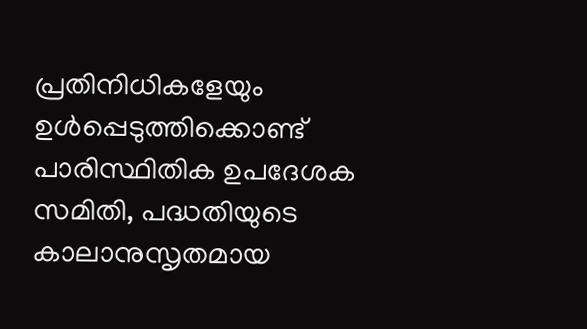പ്രതിനിധികളേയും ഉള്‍പ്പെടുത്തിക്കൊണ്ട്‌ പാരിസ്ഥിതിക ഉപദേശക സമിതി, പദ്ധതിയുടെ കാലാനുസൃതമായ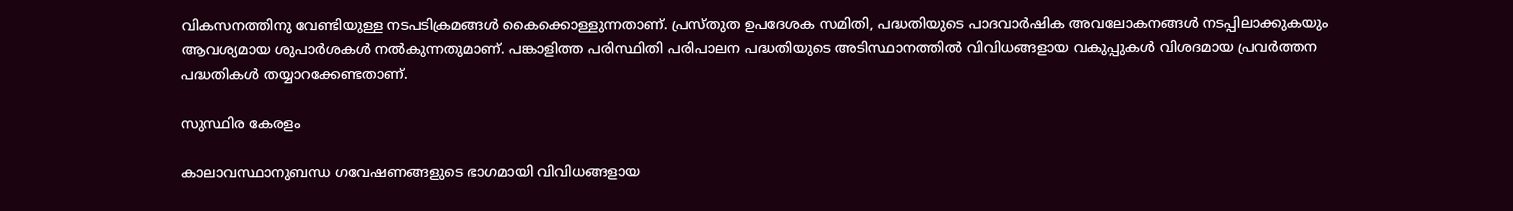വികസനത്തിനു വേണ്ടിയുള്ള നടപടിക്രമങ്ങള്‍ കൈക്കൊള്ളുന്നതാണ്‌. പ്രസ്തുത ഉപദേശക സമിതി, പദ്ധതിയുടെ പാദവാര്‍ഷിക അവലോകനങ്ങള്‍ നടപ്പിലാക്കുകയും ആവശ്യമായ ശുപാര്‍ശകള്‍ നല്‍കുന്നതുമാണ്‌. പങ്കാളിത്ത പരിസ്ഥിതി പരിപാലന പദ്ധതിയുടെ അടിസ്ഥാനത്തില്‍ വിവിധങ്ങളായ വകുപ്പുകള്‍ വിശദമായ പ്രവര്‍ത്തന പദ്ധതികള്‍ തയ്യാറക്കേണ്ടതാണ്‌.

സുസ്ഥിര കേരളം

കാലാവസ്ഥാനുബന്ധ ഗവേഷണങ്ങളുടെ ഭാഗമായി വിവിധങ്ങളായ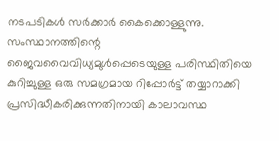നടപടികള്‍ സര്‍ക്കാര്‍ കൈക്കൊള്ളുന്നു. സംസ്ഥാനത്തിന്റെ ജൈവവൈവിധ്യമുള്‍പ്പെടെയുള്ള പരിസ്ഥിതിയെ കുറിച്ചുള്ള ഒരു സമഗ്രമായ റിപ്പോര്‍ട്ട്‌ തയ്യാറാക്കി പ്രസിദ്ധീകരിക്കുന്നതിനായി കാലാവസ്ഥ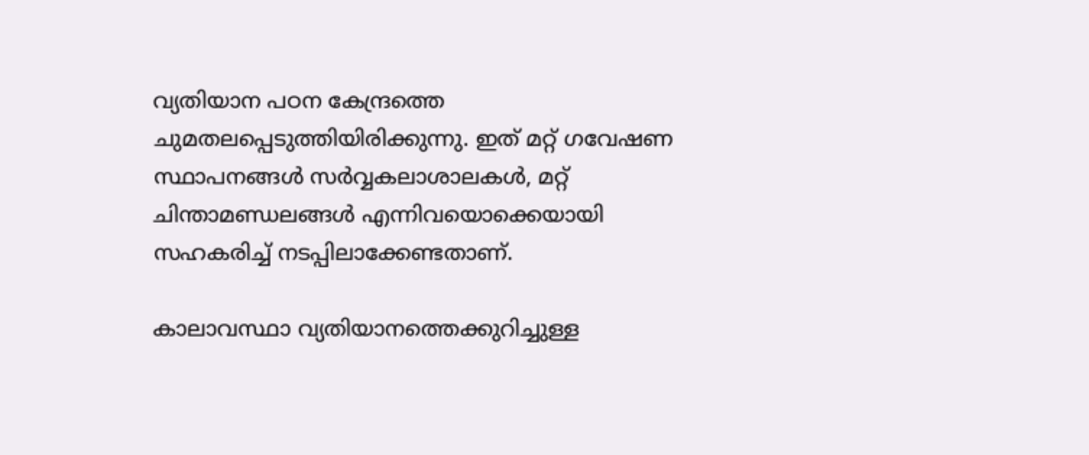വ്യതിയാന പഠന കേന്ദ്രത്തെ ചുമതലപ്പെടുത്തിയിരിക്കുന്നു. ഇത്‌ മറ്റ്‌ ഗവേഷണ സ്ഥാപനങ്ങള്‍ സര്‍വ്വകലാശാലകള്‍, മറ്റ്‌ ചിന്താമണ്ഡലങ്ങള്‍ എന്നിവയൊക്കെയായി സഹകരിച്ച്‌ നടപ്പിലാക്കേണ്ടതാണ്‌.

കാലാവസ്ഥാ വ്യതിയാനത്തെക്കുറിച്ചുള്ള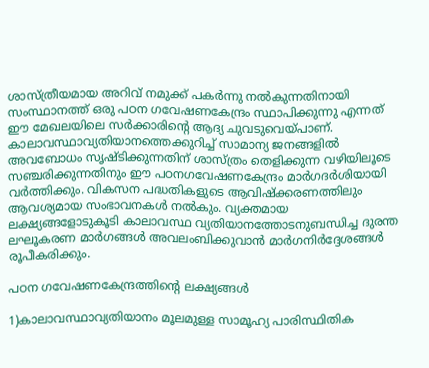ശാസ്ത്രീയമായ അറിവ്‌ നമുക്ക്‌ പകര്‍ന്നു നല്‍കുന്നതിനായി സംസ്ഥാനത്ത്‌ ഒരു പഠന ഗവേഷണകേന്ദ്രം സ്ഥാപിക്കുന്നു എന്നത്‌ ഈ മേഖലയിലെ സര്‍ക്കാരിന്റെ ആദ്യ ചുവടുവെയ്‌പാണ്‌. കാലാവസ്ഥാവ്യതിയാനത്തെക്കുറിച്ച്‌ സാമാന്യ ജനങ്ങളില്‍ അവബോധം സൃഷ്ടിക്കുന്നതിന്‌ ശാസ്ത്രം തെളിക്കുന്ന വഴിയിലൂടെ സഞ്ചരിക്കുന്നതിനും ഈ പഠനഗവേഷണകേന്ദ്രം മാര്‍ഗദര്‍ശിയായി വര്‍ത്തിക്കും. വികസന പദ്ധതികളുടെ ആവിഷ്ക്കരണത്തിലും ആവശ്യമായ സംഭാവനകള്‍ നല്‍കും. വ്യക്തമായ ലക്ഷ്യങ്ങളോടുകൂടി കാലാവസ്ഥ വ്യതിയാനത്തോടനുബന്ധിച്ച ദുരന്ത ലഘൂകരണ മാര്‍ഗങ്ങള്‍ അവലംബിക്കുവാന്‍ മാര്‍ഗനിര്‍ദ്ദേശങ്ങള്‍ രൂപീകരിക്കും.

പഠന ഗവേഷണകേന്ദ്രത്തിന്റെ ലക്ഷ്യങ്ങള്‍

1)കാലാവസ്ഥാവ്യതിയാനം മൂലമുള്ള സാമൂഹ്യ പാരിസ്ഥിതിക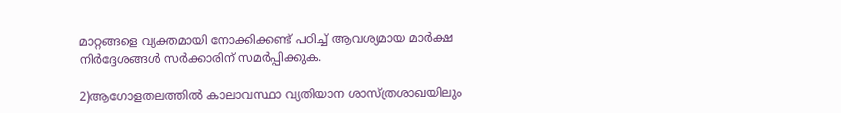മാറ്റങ്ങളെ വ്യക്തമായി നോക്കിക്കണ്ട്‌ പഠിച്ച്‌ ആവശ്യമായ മാര്‍ക്ഷ നിര്‍ദ്ദേശങ്ങള്‍ സര്‍ക്കാരിന്‌ സമര്‍പ്പിക്കുക.

2)ആഗോളതലത്തില്‍ കാലാവസ്ഥാ വ്യതിയാന ശാസ്ത്രശാഖയിലും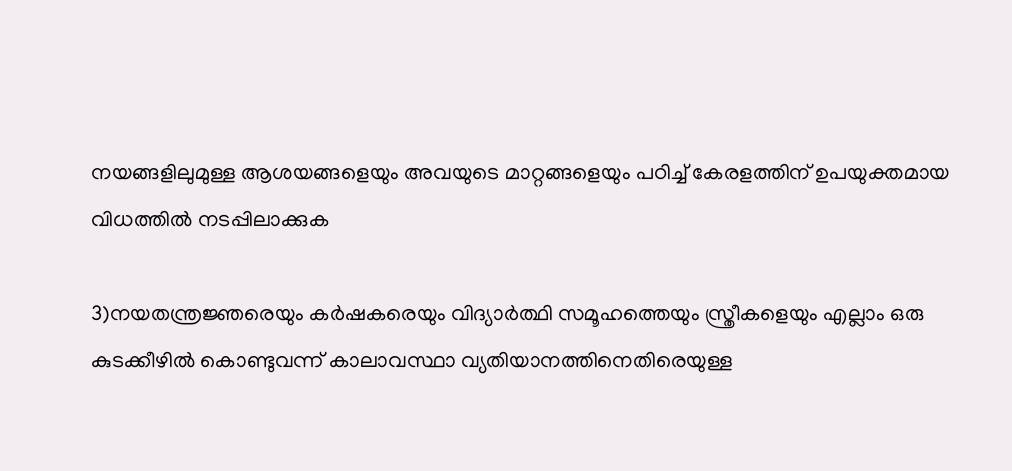നയങ്ങളിലുമുള്ള ആശയങ്ങളെയും അവയുടെ മാറ്റങ്ങളെയും പഠിച്ച്‌ കേരളത്തിന്‌ ഉപയുക്തമായ വിധത്തില്‍ നടപ്പിലാക്കുക

3)നയതന്ത്രജ്ഞരെയും കര്‍ഷകരെയും വിദ്യാര്‍ത്ഥി സമൂഹത്തെയും സ്ത്രീകളെയും എല്ലാം ഒരു കുടക്കീഴില്‍ കൊണ്ടുവന്ന്‌ കാലാവസ്ഥാ വ്യതിയാനത്തിനെതിരെയുള്ള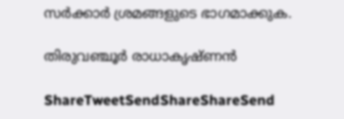സര്‍ക്കാര്‍ ശ്രമങ്ങളുടെ ഭാഗമാക്കുക.

തിരുവഞ്ചൂര്‍ രാധാകൃഷ്ണന്‍

ShareTweetSendShareShareSend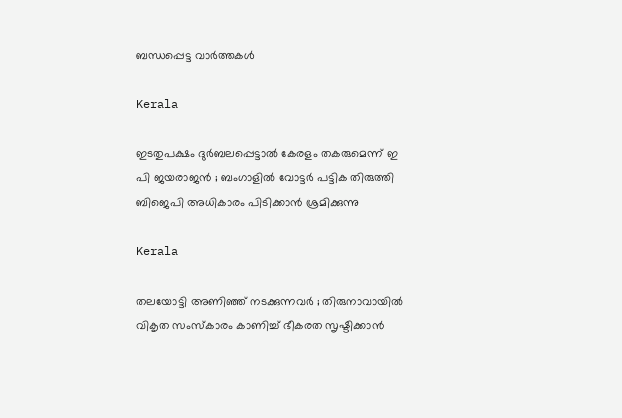ബന്ധപ്പെട്ട വാര്‍ത്തകള്‍

Kerala

ഇടതുപക്ഷം ദുർബലപ്പെട്ടാൽ കേരളം തകരുമെന്ന് ഇ പി ജയരാജൻ ; ബംഗാളിൽ വോട്ടർ പട്ടിക തിരുത്തി ബിജെപി അധികാരം പിടിക്കാൻ ശ്രമിക്കുന്നു

Kerala

തലയോട്ടി അണിഞ്ഞ് നടക്കുന്നവർ ; തിരുനാവായിൽ വികൃത സംസ്കാരം കാണിച്ച് ഭീകരത സൃഷ്ടിക്കാൻ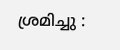ശ്രമിച്ചു :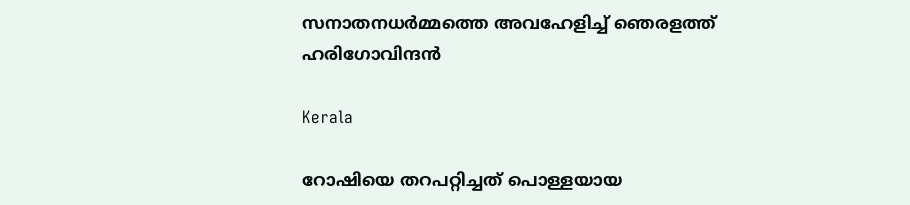സനാതനധർമ്മത്തെ അവഹേളിച്ച് ഞെരളത്ത് ഹരിഗോവിന്ദൻ

Kerala

റോഷിയെ തറപറ്റിച്ചത് പൊള്ളയായ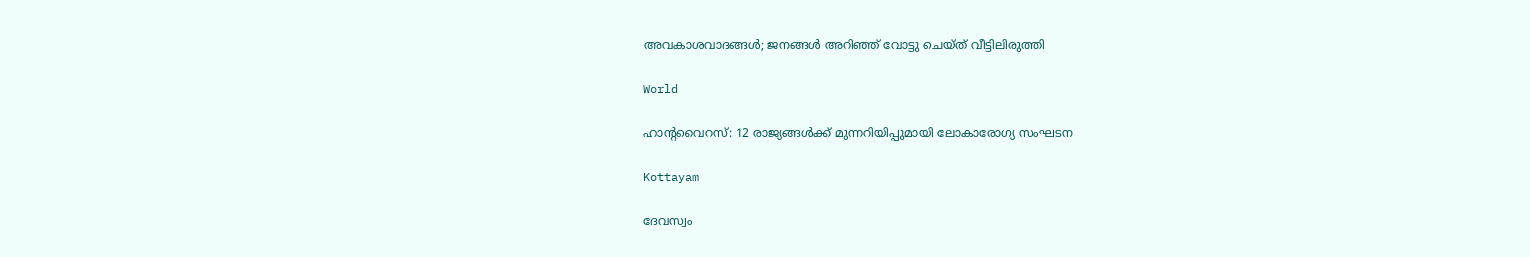അവകാശവാദങ്ങള്‍; ജനങ്ങള്‍ അറിഞ്ഞ് വോട്ടു ചെയ്ത് വീട്ടിലിരുത്തി

World

ഹാൻ്റവൈറസ്: 12 രാജ്യങ്ങൾക്ക് മുന്നറിയിപ്പുമായി ലോകാരോഗ്യ സംഘടന

Kottayam

ദേവസ്വം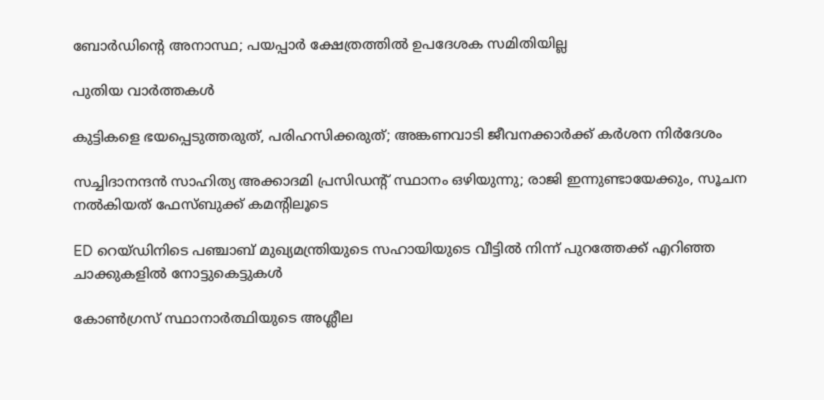ബോര്‍ഡിന്റെ അനാസ്ഥ; പയപ്പാര്‍ ക്ഷേത്രത്തില്‍ ഉപദേശക സമിതിയില്ല

പുതിയ വാര്‍ത്തകള്‍

കുട്ടികളെ ഭയപ്പെടുത്തരുത്, പരിഹസിക്കരുത്; അങ്കണവാടി ജീവനക്കാർക്ക് കർശന നിർദേശം

സച്ചിദാനന്ദൻ സാഹിത്യ അക്കാദമി പ്രസിഡന്റ് സ്ഥാനം ഒഴിയുന്നു; രാജി ഇന്നുണ്ടായേക്കും, സൂചന നൽകിയത് ഫേസ്ബുക്ക് കമന്റിലൂടെ

ED റെയ്ഡിനിടെ പഞ്ചാബ് മുഖ്യമന്ത്രിയുടെ സഹായിയുടെ വീട്ടിൽ നിന്ന് പുറത്തേക്ക് എറിഞ്ഞ ചാക്കുകളിൽ നോട്ടുകെട്ടുകൾ

കോൺഗ്രസ് സ്ഥാനാർത്ഥിയുടെ അശ്ലീല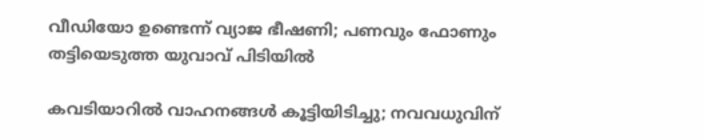വീഡിയോ ഉണ്ടെന്ന് വ്യാജ ഭീഷണി; പണവും ഫോണും തട്ടിയെടുത്ത യുവാവ് പിടിയിൽ

കവടിയാറിൽ വാഹനങ്ങൾ കൂട്ടിയിടിച്ചു; നവവധുവിന്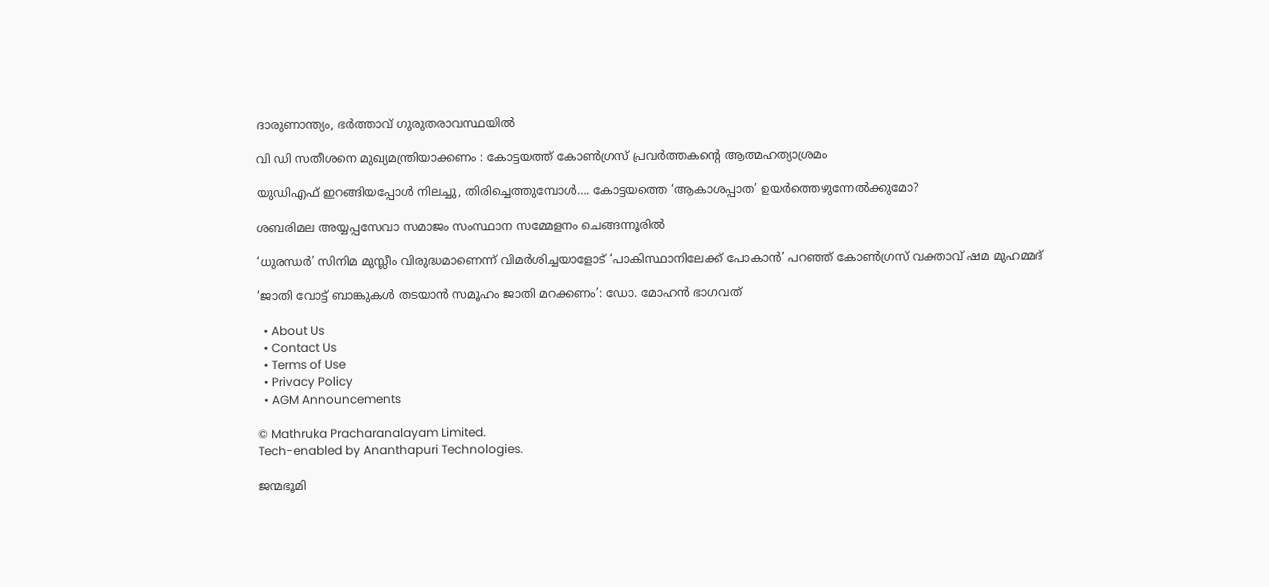ദാരുണാന്ത്യം, ഭർത്താവ് ഗുരുതരാവസ്ഥയിൽ

വി ഡി സതീശനെ മുഖ്യമന്ത്രിയാക്കണം : കോട്ടയത്ത് കോൺഗ്രസ് പ്രവർത്തകന്റെ ആത്മഹത്യാശ്രമം

യുഡിഎഫ് ഇറങ്ങിയപ്പോള്‍ നിലച്ചു, തിരിച്ചെത്തുമ്പോള്‍…. കോട്ടയത്തെ ‘ആകാശപ്പാത’ ഉയര്‍ത്തെഴുന്നേല്‍ക്കുമോ?

ശബരിമല അയ്യപ്പസേവാ സമാജം സംസ്ഥാന സമ്മേളനം ചെങ്ങന്നൂരില്‍

‘ധുരന്ധർ’ സിനിമ മുസ്ലീം വിരുദ്ധമാണെന്ന് വിമർശിച്ചയാളോട് ‘പാകിസ്ഥാനിലേക്ക് പോകാൻ’ പറഞ്ഞ് കോൺഗ്രസ് വക്താവ് ഷമ മുഹമ്മദ്

‘ജാതി വോട്ട് ബാങ്കുകള്‍ തടയാന്‍ സമൂഹം ജാതി മറക്കണം’: ഡോ. മോഹന്‍ ഭാഗവത്

  • About Us
  • Contact Us
  • Terms of Use
  • Privacy Policy
  • AGM Announcements

© Mathruka Pracharanalayam Limited.
Tech-enabled by Ananthapuri Technologies.

ജന്മഭൂമി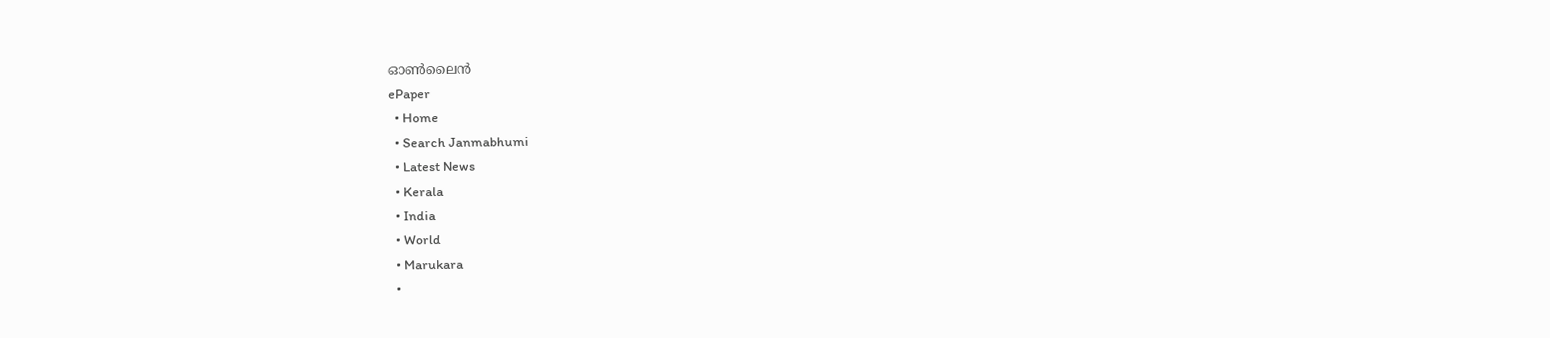ഓണ്‍ലൈന്‍
ePaper
  • Home
  • Search Janmabhumi
  • Latest News
  • Kerala
  • India
  • World
  • Marukara
  •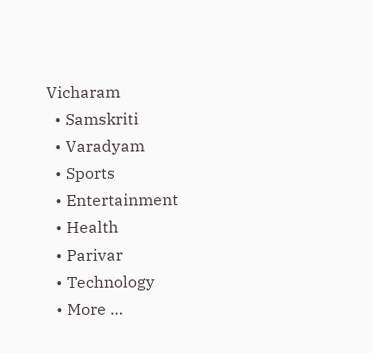Vicharam
  • Samskriti
  • Varadyam
  • Sports
  • Entertainment
  • Health
  • Parivar
  • Technology
  • More …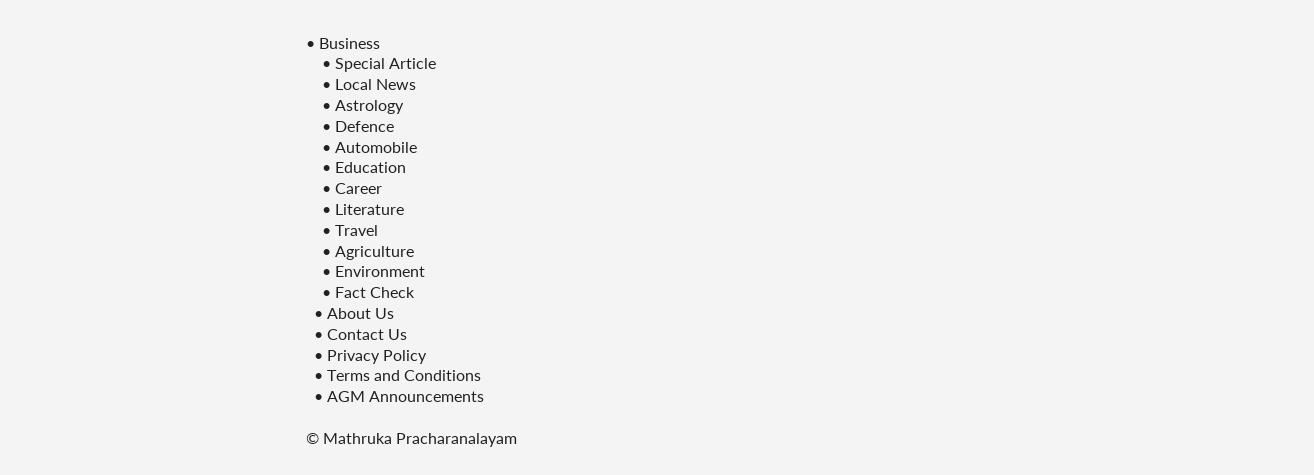• Business
    • Special Article
    • Local News
    • Astrology
    • Defence
    • Automobile
    • Education
    • Career
    • Literature
    • Travel
    • Agriculture
    • Environment
    • Fact Check
  • About Us
  • Contact Us
  • Privacy Policy
  • Terms and Conditions
  • AGM Announcements

© Mathruka Pracharanalayam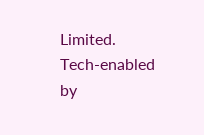Limited.
Tech-enabled by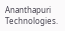Ananthapuri Technologies.